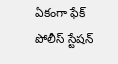ఏకంగా ఫేక్ పోలీస్ స్టేషన్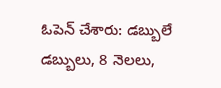ఓపెన్ చేశారు: డబ్బులే డబ్బులు, 8 నెలలు,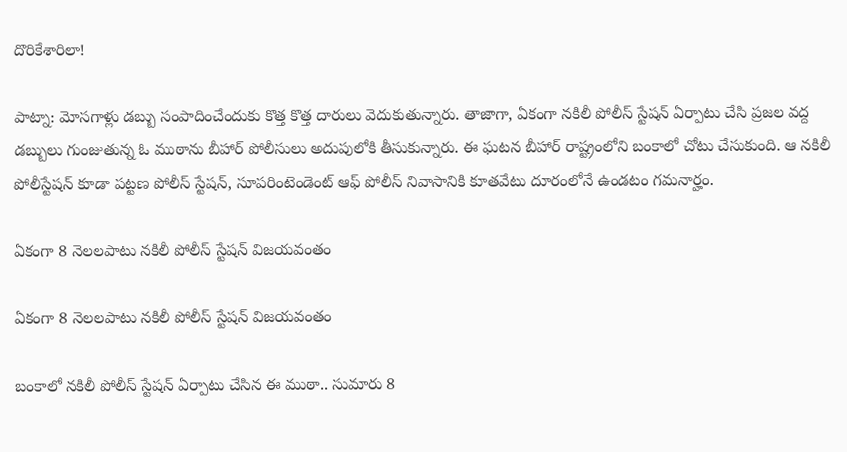దొరికేశారిలా!

పాట్నా: మోసగాళ్లు డబ్బు సంపాదించేందుకు కొత్త కొత్త దారులు వెదుకుతున్నారు. తాజాగా, ఏకంగా నకిలీ పోలీస్ స్టేషన్ ఏర్పాటు చేసి ప్రజల వద్ద డబ్బులు గుంజుతున్న ఓ ముఠాను బీహార్ పోలీసులు అదుపులోకి తీసుకున్నారు. ఈ ఘటన బీహార్ రాష్ట్రంలోని బంకాలో చోటు చేసుకుంది. ఆ నకిలీ పోలీస్టేషన్ కూడా పట్టణ పోలీస్ స్టేషన్, సూపరింటెండెంట్ ఆఫ్ పోలీస్ నివాసానికి కూతవేటు దూరంలోనే ఉండటం గమనార్హం.

ఏకంగా 8 నెలలపాటు నకిలీ పోలీస్ స్టేషన్ విజయవంతం

ఏకంగా 8 నెలలపాటు నకిలీ పోలీస్ స్టేషన్ విజయవంతం

బంకాలో నకిలీ పోలీస్ స్టేషన్ ఏర్పాటు చేసిన ఈ ముఠా.. సుమారు 8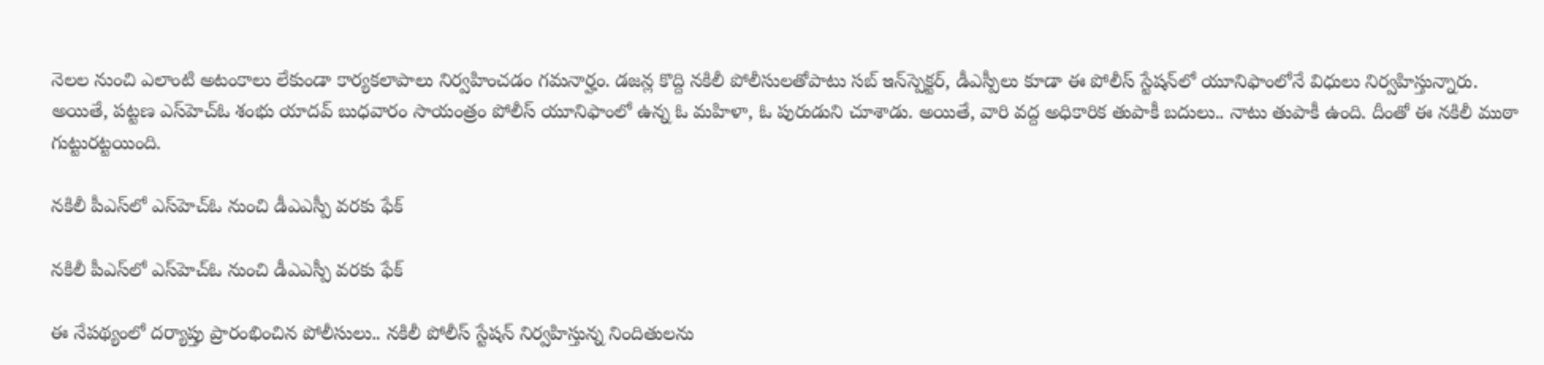నెలల నుంచి ఎలాంటి అటంకాలు లేకుండా కార్యకలాపాలు నిర్వహించడం గమనార్హం. డజన్ల కొద్ది నకిలీ పోలీసులతోపాటు సబ్ ఇన్‌స్పెక్టర్, డీఎస్పీలు కూడా ఈ పోలీస్ స్టేషన్‌లో యూనిఫాంలోనే విధులు నిర్వహిస్తున్నారు. అయితే, పట్టణ ఎస్‌హెచ్ఓ శంభు యాదవ్ బుధవారం సాయంత్రం పోలీస్ యూనిఫాంలో ఉన్న ఓ మహిళా, ఓ పురుడుని చూశాడు. అయితే, వారి వద్ద అధికారిక తుపాకీ బదులు.. నాటు తుపాకీ ఉంది. దీంతో ఈ నకిలీ ముఠా గుట్టురట్టయింది.

నకిలీ పీఎస్‌లో ఎస్‌హెచ్ఓ నుంచి డీఎఎస్పీ వరకు ఫేక్

నకిలీ పీఎస్‌లో ఎస్‌హెచ్ఓ నుంచి డీఎఎస్పీ వరకు ఫేక్

ఈ నేపథ్యంలో దర్యాప్తు ప్రారంభించిన పోలీసులు.. నకిలీ పోలీస్ స్టేషన్ నిర్వహిస్తున్న నిందితులను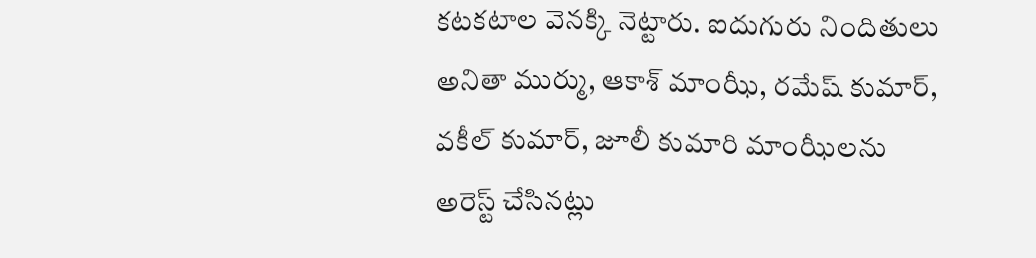కటకటాల వెనక్కి నెట్టారు. ఐదుగురు నిందితులు అనితా ముర్ము, ఆకాశ్ మాంఝీ, రమేష్ కుమార్, వకీల్ కుమార్, జూలీ కుమారి మాంఝీలను అరెస్ట్ చేసినట్లు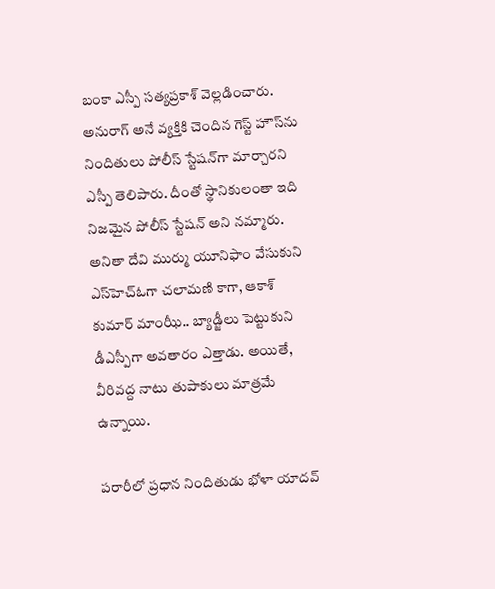బంకా ఎస్పీ సత్యప్రకాశ్ వెల్లడించారు. అనురాగ్ అనే వ్యక్తికి చెందిన గెస్ట్ హౌస్‌ను నిందితులు పోలీస్ స్టేషన్‌గా మార్చారని ఎస్పీ తెలిపారు. దీంతో స్థానికులంతా ఇది నిజమైన పోలీస్ స్టేషన్ అని నమ్మారు. అనితా దేవి ముర్ము యూనిఫాం వేసుకుని ఎస్‌హెచ్ఓగా చలామణి కాగా, ఆకాశ్ కుమార్ మాంఝీ.. బ్యాడ్జీలు పెట్టుకుని డీఎస్పీగా అవతారం ఎత్తాడు. అయితే, వీరివద్ద నాటు తుపాకులు మాత్రమే ఉన్నాయి.

పరారీలో ప్రధాన నిందితుడు భోళా యాదవ్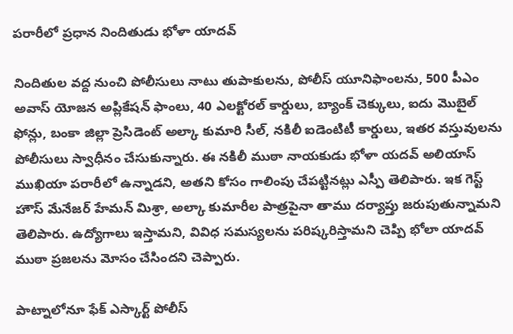పరారీలో ప్రధాన నిందితుడు భోళా యాదవ్

నిందితుల వద్ద నుంచి పోలీసులు నాటు తుపాకులను, పోలీస్ యూనిఫాంలను, 500 పీఎం అవాస్ యోజన అప్లికేషన్ ఫాంలు, 40 ఎలక్టోరల్ కార్డులు, బ్యాంక్ చెక్కులు, ఐదు మొబైల్ ఫోన్లు, బంకా జిల్లా ప్రెసిడెంట్ అల్కా కుమారి సీల్, నకిలీ ఐడెంటిటీ కార్డులు, ఇతర వస్తువులను పోలీసులు స్వాధీనం చేసుకున్నారు. ఈ నకిలీ ముఠా నాయకుడు భోళా యదవ్ అలియాస్ ముఖియా పరారీలో ఉన్నాడని, అతని కోసం గాలింపు చేపట్టినట్లు ఎస్పీ తెలిపారు. ఇక గెస్ట్ హౌస్ మేనేజర్ హేమన్ మిశ్రా, అల్కా కుమారీల పాత్రపైనా తాము దర్యాప్తు జరుపుతున్నామని తెలిపారు. ఉద్యోగాలు ఇస్తామని, వివిధ సమస్యలను పరిష్కరిస్తామని చెప్పి భోలా యాదవ్ ముఠా ప్రజలను మోసం చేసిందని చెప్పారు.

పాట్నాలోనూ ఫేక్ ఎస్కార్ట్ పోలీస్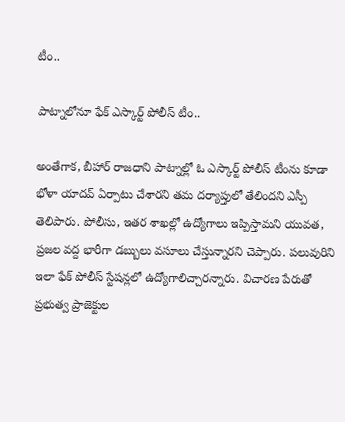టీం..

పాట్నాలోనూ ఫేక్ ఎస్కార్ట్ పోలీస్ టీం..

అంతేగాక, బీహార్ రాజధాని పాట్నాల్లో ఓ ఎస్కార్ట్ పోలీస్ టీంను కూడా భోళా యాదవ్ ఏర్పాటు చేశారని తమ దర్యాప్తులో తేలిందని ఎస్పీ తెలిపారు. పోలీసు, ఇతర శాఖల్లో ఉద్యోగాలు ఇప్పిస్తామని యువత, ప్రజల వద్ద భారీగా డబ్బులు వసూలు చేస్తున్నారని చెప్పారు. పలువురిని ఇలా ఫేక్ పోలీస్ స్టేషన్లలో ఉద్యోగాలిచ్చారన్నారు. విచారణ పేరుతో ప్రభుత్వ ప్రాజెక్టుల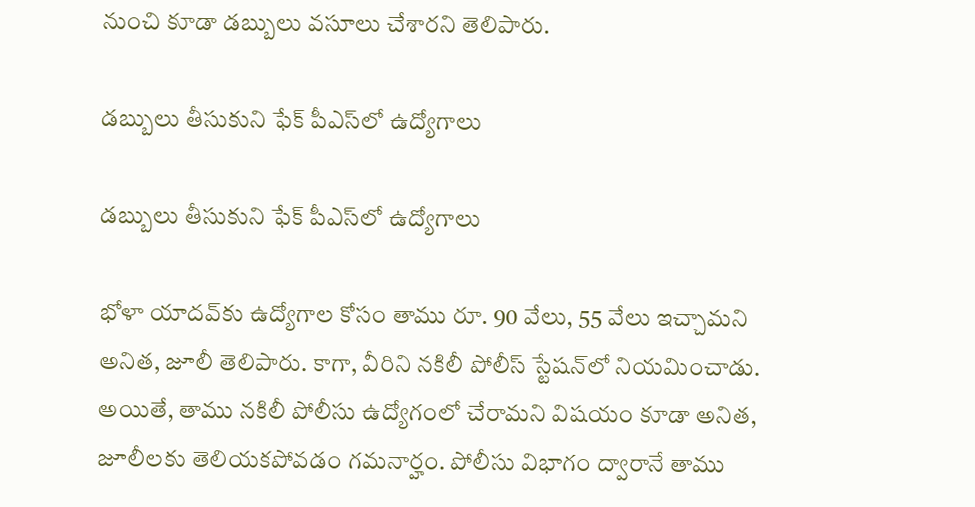నుంచి కూడా డబ్బులు వసూలు చేశారని తెలిపారు.

డబ్బులు తీసుకుని ఫేక్ పీఎస్‌లో ఉద్యోగాలు

డబ్బులు తీసుకుని ఫేక్ పీఎస్‌లో ఉద్యోగాలు

భోళా యాదవ్‌కు ఉద్యోగాల కోసం తాము రూ. 90 వేలు, 55 వేలు ఇచ్చామని అనిత, జూలీ తెలిపారు. కాగా, వీరిని నకిలీ పోలీస్ స్టేషన్‌లో నియమించాడు. అయితే, తాము నకిలీ పోలీసు ఉద్యోగంలో చేరామని విషయం కూడా అనిత, జూలీలకు తెలియకపోవడం గమనార్హం. పోలీసు విభాగం ద్వారానే తాము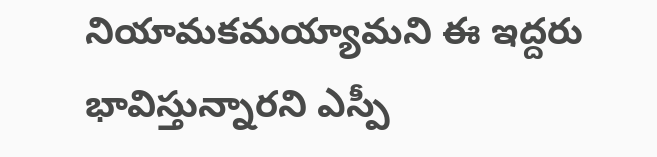నియామకమయ్యామని ఈ ఇద్దరు భావిస్తున్నారని ఎస్పీ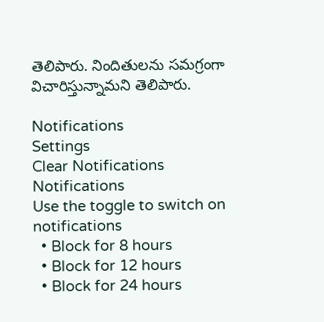తెలిపారు. నిందితులను సమగ్రంగా విచారిస్తున్నామని తెలిపారు.

Notifications
Settings
Clear Notifications
Notifications
Use the toggle to switch on notifications
  • Block for 8 hours
  • Block for 12 hours
  • Block for 24 hours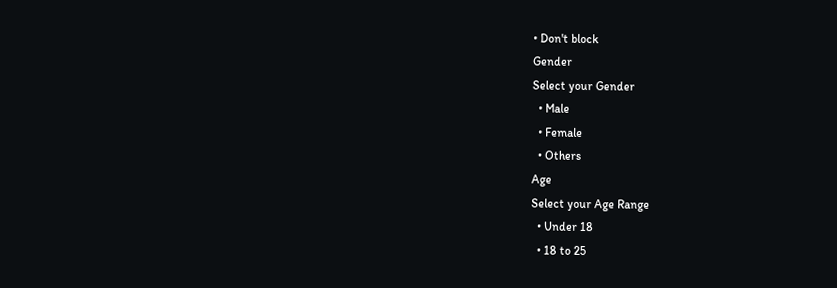• Don't block
Gender
Select your Gender
  • Male
  • Female
  • Others
Age
Select your Age Range
  • Under 18
  • 18 to 25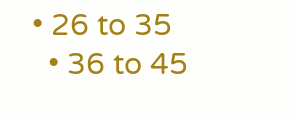• 26 to 35
  • 36 to 45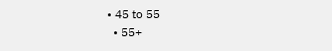• 45 to 55
  • 55+